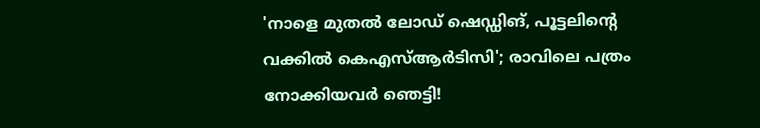'നാളെ മുതൽ ലോഡ് ഷെഡ്ഡിങ്, പൂട്ടലിന്റെ വക്കിൽ കെഎസ്ആർടിസി'; രാവിലെ പത്രം നോക്കിയവർ ഞെട്ടി!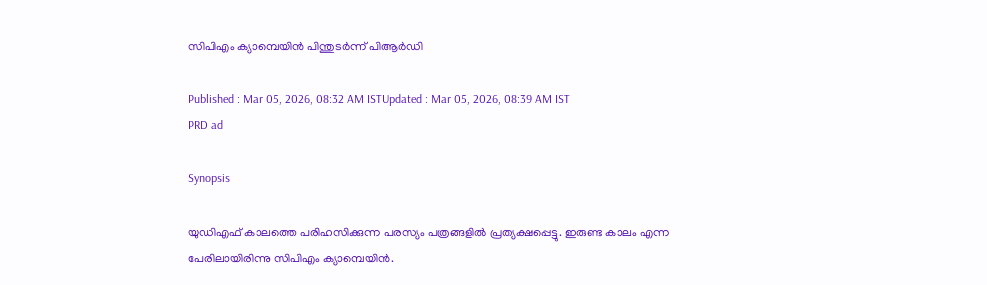സിപിഎം ക്യാമ്പെയിൻ പിന്തുടർന്ന് പിആർഡി

Published : Mar 05, 2026, 08:32 AM ISTUpdated : Mar 05, 2026, 08:39 AM IST
PRD ad

Synopsis

യുഡിഎഫ് കാലത്തെ പരിഹസിക്കുന്ന പരസ്യം പത്രങ്ങളിൽ പ്രത്യക്ഷപ്പെട്ടു. ഇരുണ്ട കാലം എന്ന പേരിലായിരിന്നു സിപിഎം ക്യാമ്പെയിൻ.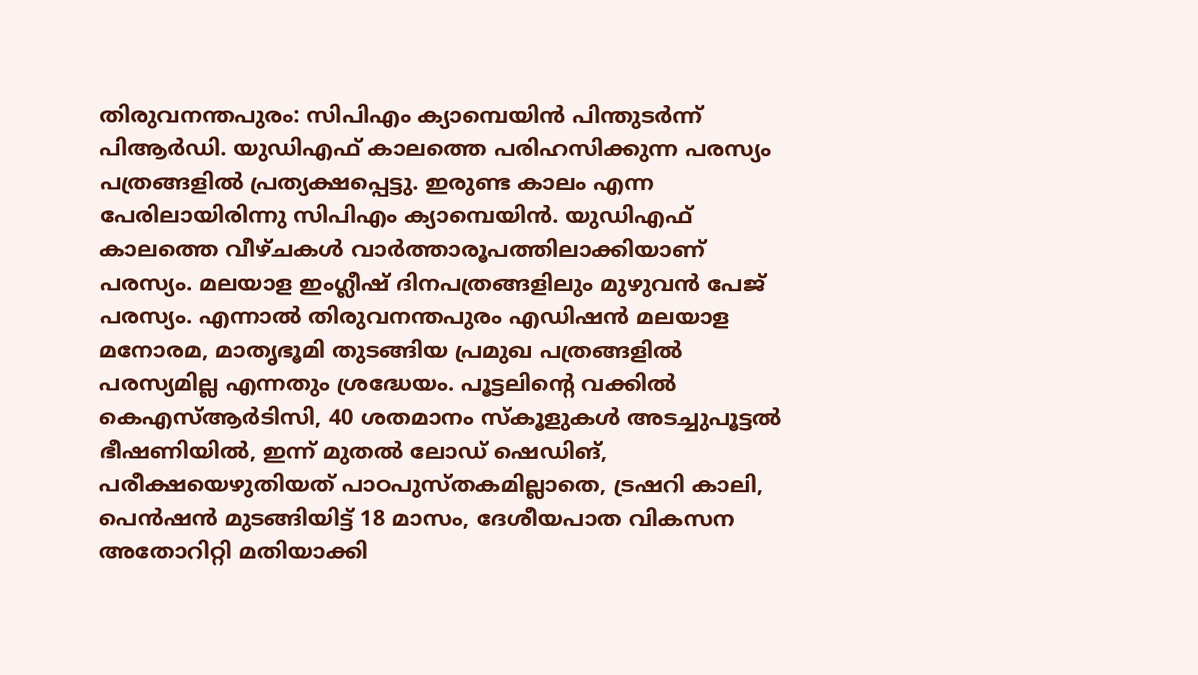തിരുവനന്തപുരം: സിപിഎം ക്യാമ്പെയിൻ പിന്തുടർന്ന് പിആർഡി. യുഡിഎഫ് കാലത്തെ പരിഹസിക്കുന്ന പരസ്യം പത്രങ്ങളിൽ പ്രത്യക്ഷപ്പെട്ടു. ഇരുണ്ട കാലം എന്ന പേരിലായിരിന്നു സിപിഎം ക്യാമ്പെയിൻ. യുഡിഎഫ് കാലത്തെ വീഴ്ചകൾ വാർത്താരൂപത്തിലാക്കിയാണ് പരസ്യം. മലയാള ഇംഗ്ലീഷ് ദിനപത്രങ്ങളിലും മുഴുവൻ പേജ് പരസ്യം. എന്നാൽ തിരുവനന്തപുരം എഡിഷൻ മലയാള മനോരമ, മാതൃഭൂമി തുടങ്ങിയ പ്രമുഖ പത്രങ്ങളിൽ പരസ്യമില്ല എന്നതും ശ്രദ്ധേയം. പൂട്ടലിന്റെ വക്കിൽ കെഎസ്ആർടിസി, 40 ശതമാനം സ്കൂളുകൾ അടച്ചുപൂട്ടൽ ഭീഷണിയിൽ, ഇന്ന് മുതൽ ലോഡ് ഷെഡിങ്, പരീക്ഷയെഴുതിയത് പാഠപുസ്തകമില്ലാതെ, ട്രഷറി കാലി, പെൻഷൻ മുടങ്ങിയിട്ട് 18 മാസം, ദേശീയപാത വികസന അതോറിറ്റി മതിയാക്കി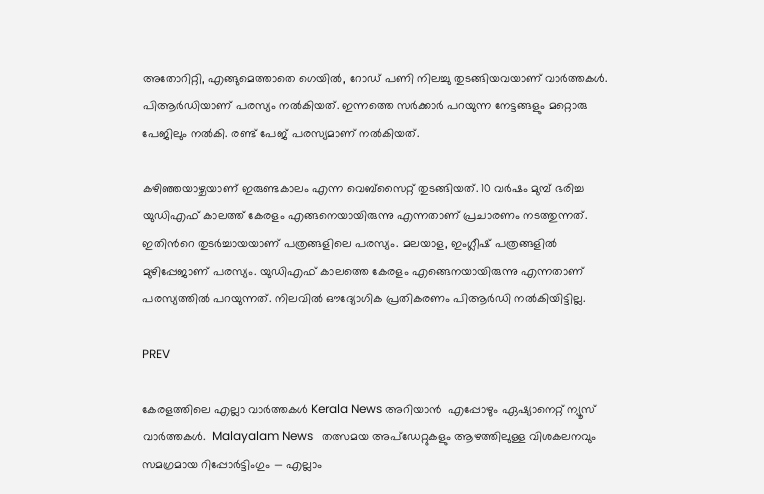അതോറിറ്റി, എങ്ങുമെത്താതെ ഗെയിൽ, റോഡ് പണി നിലച്ചു തുടങ്ങിയവയാണ് വാർത്തകൾ. പിആർഡിയാണ് പരസ്യം നൽകിയത്. ഇന്നത്തെ സർക്കാർ പറയുന്ന നേട്ടങ്ങളും മറ്റൊരു പേജിലും നൽകി. രണ്ട് പേജ് പരസ്യമാണ് നൽകിയത്.

കഴിഞ്ഞയാഴ്ചയാണ് ഇരുണ്ടകാലം എന്ന വെബ്സൈറ്റ് തുടങ്ങിയത്. 10 വർഷം മുമ്പ് ഭരിച്ച യുഡിഎഫ് കാലത്ത് കേരളം എങ്ങനെയായിരുന്നു എന്നതാണ് പ്രചാരണം നടത്തുന്നത്. ഇതിന്‍റെ തുടർച്ചായയാണ് പത്രങ്ങളിലെ പരസ്യം. മലയാള, ഇംഗ്ലീഷ് പത്രങ്ങളില്‍ മുഴിപ്പേജാണ് പരസ്യം. യുഡിഎഫ് കാലത്തെ കേരളം എങ്ങെനയായിരുന്നു എന്നതാണ് പരസ്യത്തിൽ പറയുന്നത്. നിലവിൽ ഔദ്യോഗിക പ്രതികരണം പിആർഡി നൽകിയിട്ടില്ല.

PREV

കേരളത്തിലെ എല്ലാ വാർത്തകൾ Kerala News അറിയാൻ  എപ്പോഴും ഏഷ്യാനെറ്റ് ന്യൂസ് വാർത്തകൾ.  Malayalam News   തത്സമയ അപ്‌ഡേറ്റുകളും ആഴത്തിലുള്ള വിശകലനവും സമഗ്രമായ റിപ്പോർട്ടിംഗും — എല്ലാം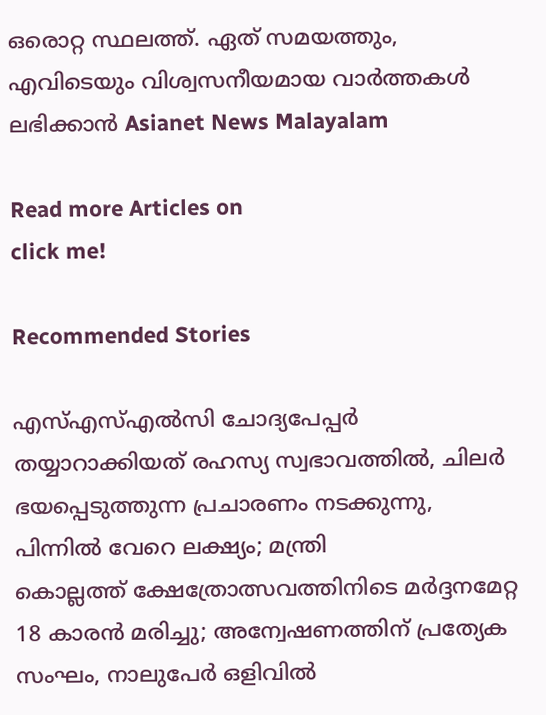ഒരൊറ്റ സ്ഥലത്ത്. ഏത് സമയത്തും, എവിടെയും വിശ്വസനീയമായ വാർത്തകൾ ലഭിക്കാൻ Asianet News Malayalam

Read more Articles on
click me!

Recommended Stories

എസ്എസ്എൽസി ചോദ്യപേപ്പർ തയ്യാറാക്കിയത് രഹസ്യ സ്വഭാവത്തിൽ, ചിലർ ഭയപ്പെടുത്തുന്ന പ്രചാരണം നടക്കുന്നു, പിന്നിൽ വേറെ ലക്ഷ്യം; മന്ത്രി
കൊല്ലത്ത് ക്ഷേത്രോത്സവത്തിനിടെ മർദ്ദനമേറ്റ 18 കാരൻ മരിച്ചു; അന്വേഷണത്തിന് പ്രത്യേക സംഘം, നാലുപേർ ഒളിവിൽ